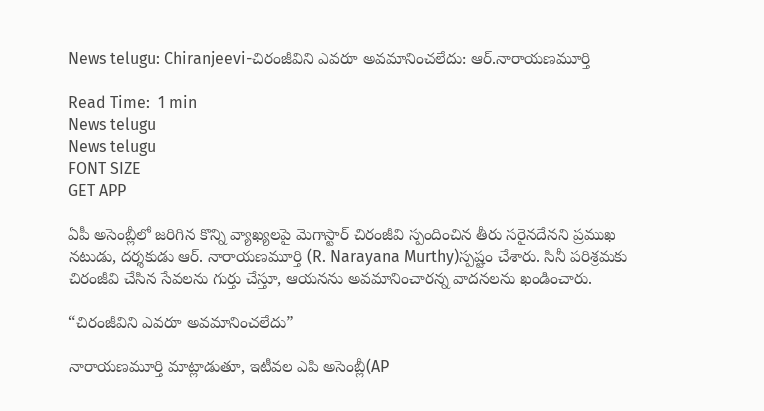News telugu: Chiranjeevi-చిరంజీవిని ఎవరూ అవమానించలేదు: ఆర్.నారాయణమూర్తి

Read Time:  1 min
News telugu
News telugu
FONT SIZE
GET APP

ఏపీ అసెంబ్లీలో జరిగిన కొన్ని వ్యాఖ్యలపై మెగాస్టార్ చిరంజీవి స్పందించిన తీరు సరైనదేనని ప్రముఖ నటుడు, దర్శకుడు ఆర్. నారాయణమూర్తి (R. Narayana Murthy)స్పష్టం చేశారు. సినీ పరిశ్రమకు చిరంజీవి చేసిన సేవలను గుర్తు చేస్తూ, ఆయనను అవమానించారన్న వాదనలను ఖండించారు.

“చిరంజీవిని ఎవరూ అవమానించలేదు”

నారాయణమూర్తి మాట్లాడుతూ, ఇటీవల ఎపి అసెంబ్లీ(AP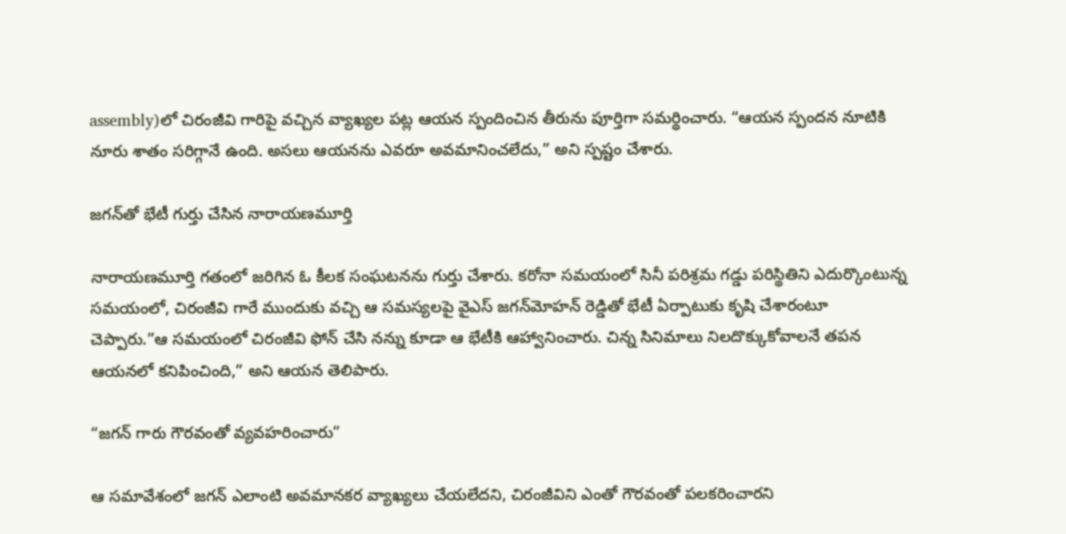assembly)లో చిరంజీవి గారిపై వచ్చిన వ్యాఖ్యల పట్ల ఆయన స్పందించిన తీరును పూర్తిగా సమర్థించారు. “ఆయన స్పందన నూటికి నూరు శాతం సరిగ్గానే ఉంది. అసలు ఆయనను ఎవరూ అవమానించలేదు,” అని స్పష్టం చేశారు.

జగన్‌తో భేటీ గుర్తు చేసిన నారాయణమూర్తి

నారాయణమూర్తి గతంలో జరిగిన ఓ కీలక సంఘటనను గుర్తు చేశారు. కరోనా సమయంలో సినీ పరిశ్రమ గడ్డు పరిస్థితిని ఎదుర్కొంటున్న సమయంలో, చిరంజీవి గారే ముందుకు వచ్చి ఆ సమస్యలపై వైఎస్ జగన్‌మోహన్ రెడ్డితో భేటీ ఏర్పాటుకు కృషి చేశారంటూ చెప్పారు.”ఆ సమయంలో చిరంజీవి ఫోన్ చేసి నన్ను కూడా ఆ భేటీకి ఆహ్వానించారు. చిన్న సినిమాలు నిలదొక్కుకోవాలనే తపన ఆయనలో కనిపించింది,” అని ఆయన తెలిపారు.

“జగన్ గారు గౌరవంతో వ్యవహరించారు”

ఆ సమావేశంలో జగన్ ఎలాంటి అవమానకర వ్యాఖ్యలు చేయలేదని, చిరంజీవిని ఎంతో గౌరవంతో పలకరించారని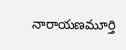నారాయణమూర్తి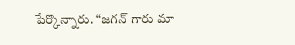పేర్కొన్నారు. “జగన్ గారు మా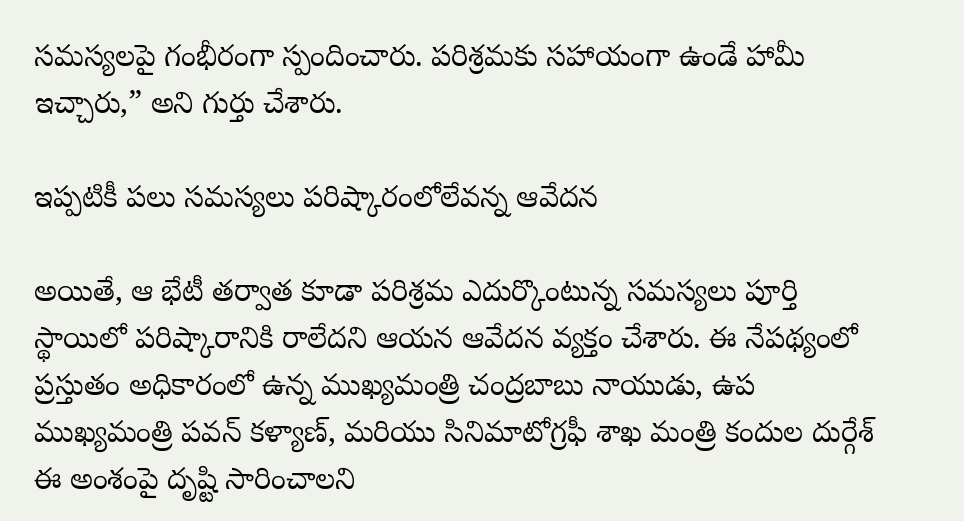సమస్యలపై గంభీరంగా స్పందించారు. పరిశ్రమకు సహాయంగా ఉండే హామీ ఇచ్చారు,” అని గుర్తు చేశారు.

ఇప్పటికీ పలు సమస్యలు పరిష్కారంలోలేవన్న ఆవేదన

అయితే, ఆ భేటీ తర్వాత కూడా పరిశ్రమ ఎదుర్కొంటున్న సమస్యలు పూర్తి స్థాయిలో పరిష్కారానికి రాలేదని ఆయన ఆవేదన వ్యక్తం చేశారు. ఈ నేపథ్యంలో ప్రస్తుతం అధికారంలో ఉన్న ముఖ్యమంత్రి చంద్రబాబు నాయుడు, ఉప ముఖ్యమంత్రి పవన్ కళ్యాణ్, మరియు సినిమాటోగ్రఫీ శాఖ మంత్రి కందుల దుర్గేశ్ ఈ అంశంపై దృష్టి సారించాలని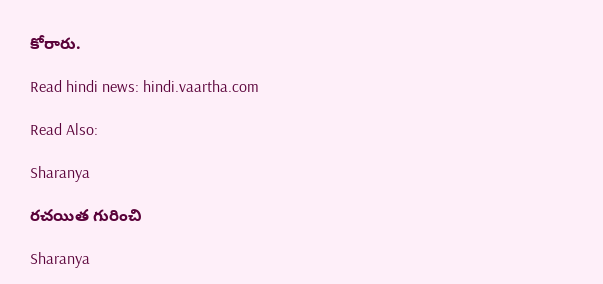కోరారు.

Read hindi news: hindi.vaartha.com

Read Also:

Sharanya

రచయిత గురించి

Sharanya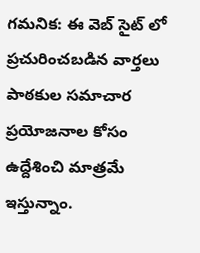గమనిక: ఈ వెబ్ సైట్ లో ప్రచురించబడిన వార్తలు పాఠకుల సమాచార ప్రయోజనాల కోసం ఉద్దేశించి మాత్రమే ఇస్తున్నాం.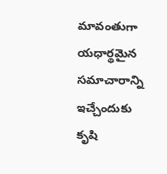మావంతుగా యధార్థమైన సమాచారాన్ని ఇచ్చేందుకు కృషి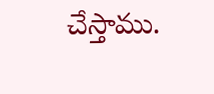చేస్తాము.